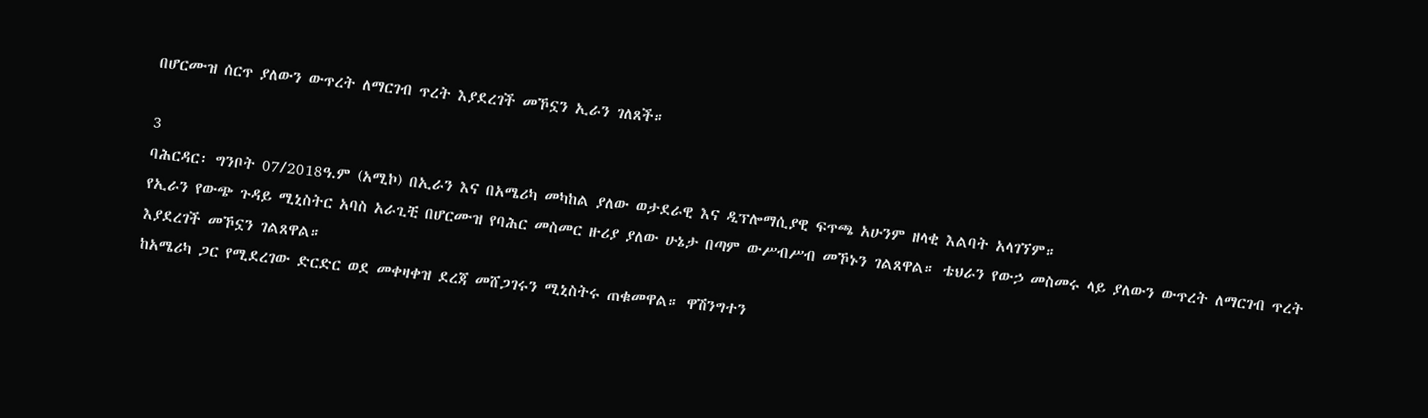በሆርሙዝ ሰርጥ ያለውን ውጥረት ለማርገብ ጥረት እያደረገች መኾኗን ኢራን ገለጸች።

3
ባሕርዳር፡ ግንቦት 07/2018ዓ.ም (አሚኮ) በኢራን እና በአሜሪካ መካከል ያለው ወታደራዊ እና ዲፕሎማሲያዊ ፍጥጫ አሁንም ዘላቂ እልባት አላገኘም።
የኢራን የውጭ ጉዳይ ሚኒስትር አባስ አራጊቺ በሆርሙዝ የባሕር መስመር ዙሪያ ያለው ሁኔታ በጣም ውሥብሥብ መኾኑን ገልጸዋል። ቴህራን የውኃ መስመሩ ላይ ያለውን ውጥረት ለማርገብ ጥረት እያደረገች መኾኗን ገልጸዋል።
ከአሜሪካ ጋር የሚደረገው ድርድር ወደ መቀዛቀዝ ደረጃ መሸጋገሩን ሚኒስትሩ ጠቁመዋል። ዋሽንግተን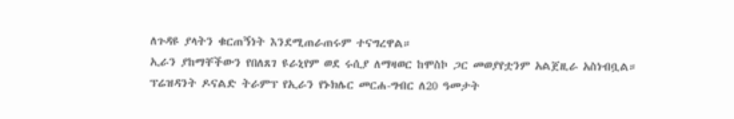ለጉዳዩ ያላትን ቁርጠኝነት እንደሚጠራጠሩም ተናግረዋል።
ኢራን ያከማቸችውን የበለጸገ ዩራኒየም ወደ ሩሲያ ለማዛወር ከሞስኮ ጋር መወያየቷንም አልጀዚራ አስነብቧል።
ፕሬዝዳንት ዶናልድ ትራምፕ የኢራን የኑክሌር መርሐ-ግብር ለ20 ዓመታት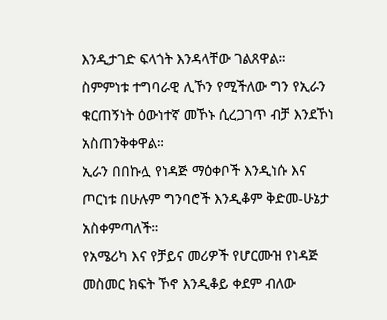እንዲታገድ ፍላጎት እንዳላቸው ገልጸዋል። ስምምነቱ ተግባራዊ ሊኾን የሚችለው ግን የኢራን ቁርጠኝነት ዕውነተኛ መኾኑ ሲረጋገጥ ብቻ እንደኾነ አስጠንቅቀዋል።
ኢራን በበኩሏ የነዳጅ ማዕቀቦች እንዲነሱ እና ጦርነቱ በሁሉም ግንባሮች እንዲቆም ቅድመ-ሁኔታ አስቀምጣለች።
የአሜሪካ እና የቻይና መሪዎች የሆርሙዝ የነዳጅ መስመር ክፍት ኾኖ እንዲቆይ ቀደም ብለው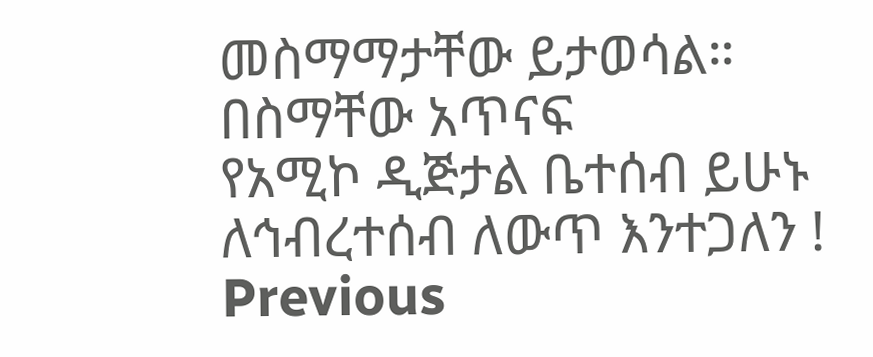መስማማታቸው ይታወሳል።
በስማቸው አጥናፍ
የአሚኮ ዲጅታል ቤተሰብ ይሁኑ
ለኅብረተሰብ ለውጥ እንተጋለን !
Previous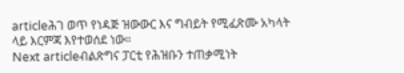articleሕገ ወጥ የነዳጅ ዝውውር እና ግብይት የሚፈጽሙ አካላት ላይ እርምጃ እየተወሰደ ነው።
Next articleብልጽግና ፓርቲ የሕዝቡን ተጠቃሚነት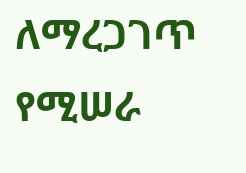ለማረጋገጥ የሚሠራ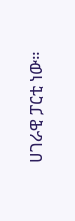ሀገራዊ ፓርቲ ነው።